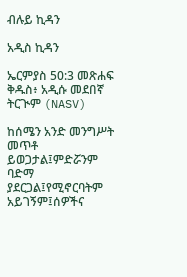ብሉይ ኪዳን

አዲስ ኪዳን

ኤርምያስ 50:3 መጽሐፍ ቅዱስ፥ አዲሱ መደበኛ ትርጒም (NASV)

ከሰሜን አንድ መንግሥት መጥቶ ይወጋታል፤ምድሯንም ባድማ ያደርጋል፤የሚኖርባትም አይገኝም፤ሰዎችና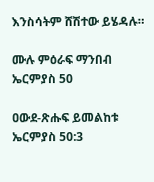እንስሳትም ሸሽተው ይሄዳሉ።

ሙሉ ምዕራፍ ማንበብ ኤርምያስ 50

ዐውደ-ጽሑፍ ይመልከቱ ኤርምያስ 50:3